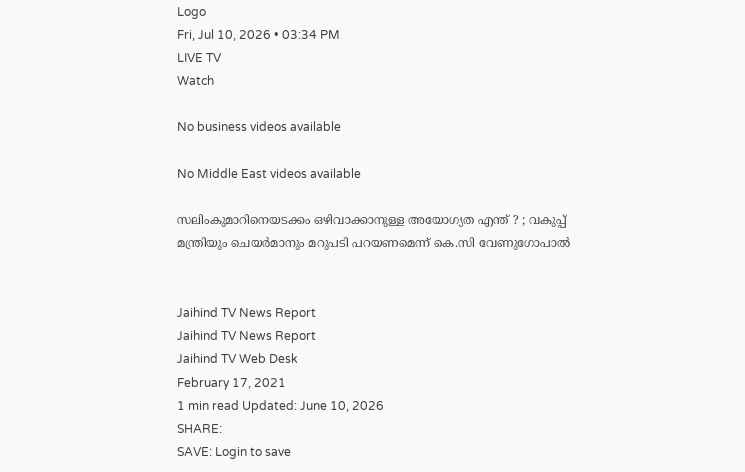Logo
Fri, Jul 10, 2026 • 03:34 PM
LIVE TV
Watch

No business videos available

No Middle East videos available

സലിംകുമാറിനെയടക്കം ഒഴിവാക്കാനുള്ള അയോഗ്യത എന്ത് ? ; വകുപ്പ് മന്ത്രിയും ചെയര്‍മാനും മറുപടി പറയണമെന്ന് കെ.സി വേണുഗോപാല്‍


Jaihind TV News Report
Jaihind TV News Report
Jaihind TV Web Desk
February 17, 2021
1 min read Updated: June 10, 2026
SHARE:
SAVE: Login to save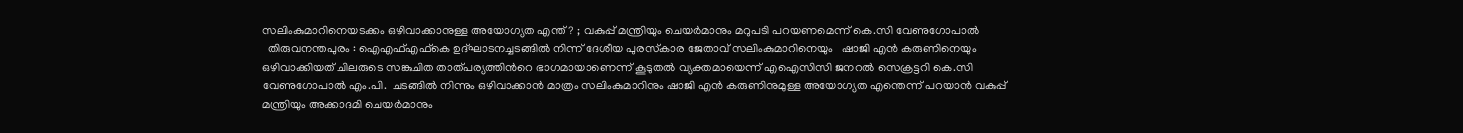സലിംകുമാറിനെയടക്കം ഒഴിവാക്കാനുള്ള അയോഗ്യത എന്ത് ? ; വകുപ്പ് മന്ത്രിയും ചെയര്‍മാനും മറുപടി പറയണമെന്ന് കെ.സി വേണുഗോപാല്‍
  തിരുവനന്തപുരം : ഐഎഫ്എഫ്കെ ഉദ്ഘാടനച്ചടങ്ങിൽ നിന്ന് ദേശീയ പുരസ്‌കാര ജേതാവ്‌ സലിംകുമാറിനെയും   ഷാജി എൻ കരുണിനെയും ഒഴിവാക്കിയത് ചിലരുടെ സങ്കുചിത താത്പര്യത്തിന്‍റെ ഭാഗമായാണെന്ന് കൂടുതല്‍ വ്യക്തമായെന്ന് എഐസിസി ജനറല്‍ സെക്രട്ടറി കെ.സി വേണുഗോപാല്‍ എം.പി.  ചടങ്ങില്‍ നിന്നും ഒഴിവാക്കാന്‍ മാത്രം സലിംകുമാറിനും ഷാജി എൻ കരുണിനുമുള്ള അയോഗ്യത എന്തെന്ന് പറയാന്‍ വകുപ്പ് മന്ത്രിയും അക്കാദമി ചെയര്‍മാനും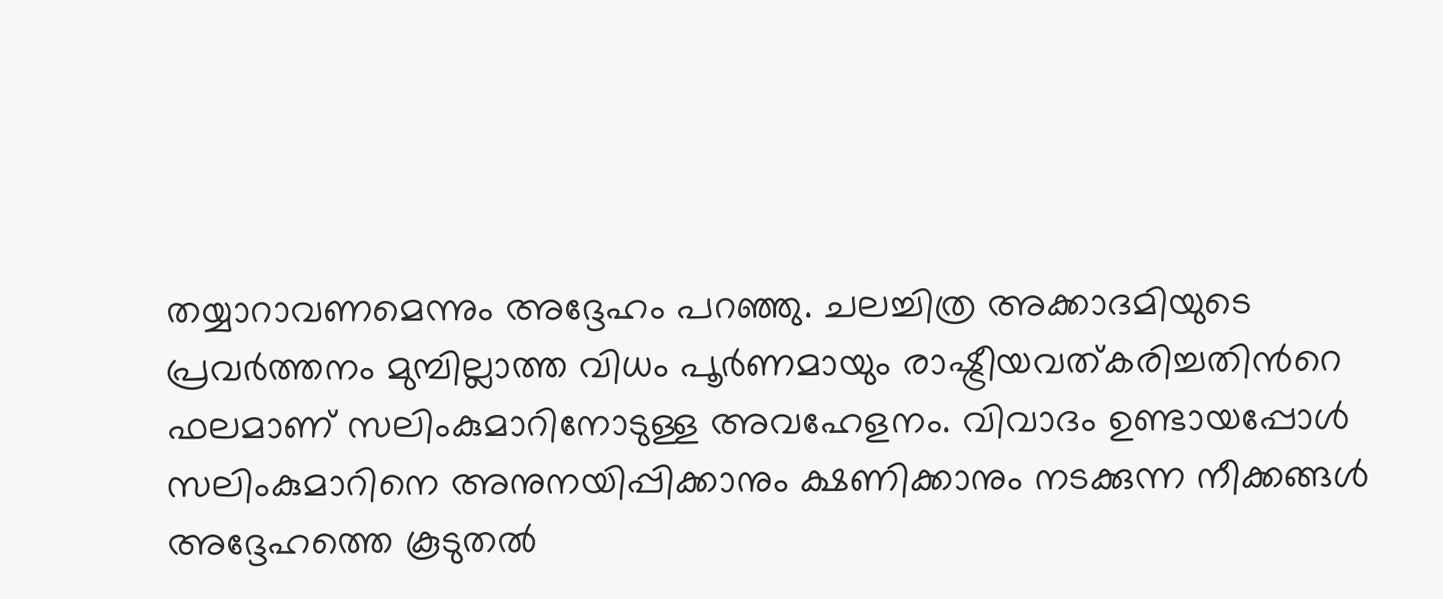തയ്യാറാവണമെന്നും അദ്ദേഹം പറഞ്ഞു. ചലച്ചിത്ര അക്കാദമിയുടെ പ്രവര്‍ത്തനം മുമ്പില്ലാത്ത വിധം പൂര്‍ണമായും രാഷ്ട്രീയവത്കരിച്ചതിന്‍റെ ഫലമാണ് സലിംകുമാറിനോടുള്ള അവഹേളനം. വിവാദം ഉണ്ടായപ്പോള്‍ സലിംകുമാറിനെ അനുനയിപ്പിക്കാനും ക്ഷണിക്കാനും നടക്കുന്ന നീക്കങ്ങള്‍ അദ്ദേഹത്തെ കൂടുതല്‍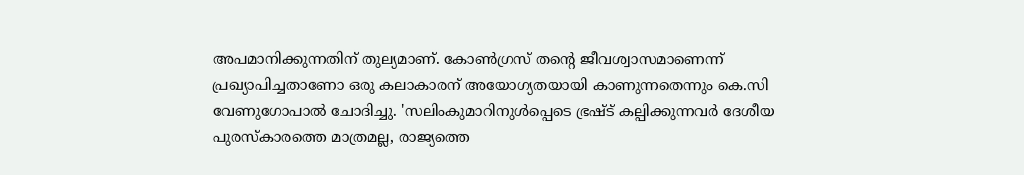അപമാനിക്കുന്നതിന് തുല്യമാണ്. കോണ്‍ഗ്രസ് തന്‍റെ ജീവശ്വാസമാണെന്ന് പ്രഖ്യാപിച്ചതാണോ ഒരു കലാകാരന് അയോഗ്യതയായി കാണുന്നതെന്നും കെ.സി വേണുഗോപാല്‍ ചോദിച്ചു. 'സലിംകുമാറിനുൾപ്പെടെ ഭ്രഷ്ട് കല്പിക്കുന്നവര്‍ ദേശീയ പുരസ്‌കാരത്തെ മാത്രമല്ല, രാജ്യത്തെ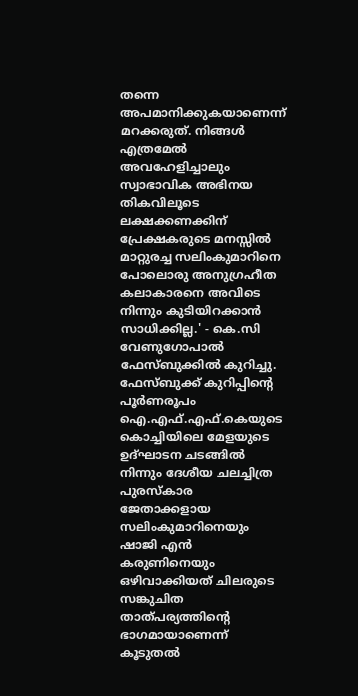തന്നെ അപമാനിക്കുകയാണെന്ന് മറക്കരുത്. നിങ്ങള്‍ എത്രമേല്‍ അവഹേളിച്ചാലും സ്വാഭാവിക അഭിനയ തികവിലൂടെ ലക്ഷക്കണക്കിന് പ്രേക്ഷകരുടെ മനസ്സില്‍ മാറ്റുരച്ച സലിംകുമാറിനെ പോലൊരു അനുഗ്രഹീത കലാകാരനെ അവിടെ നിന്നും കുടിയിറക്കാന്‍ സാധിക്കില്ല.' - കെ.സി വേണുഗോപാല്‍ ഫേസ്ബുക്കില്‍ കുറിച്ചു. ഫേസ്ബുക്ക് കുറിപ്പിന്‍റെ പൂർണരൂപം
ഐ.എഫ്.എഫ്.കെയുടെ കൊച്ചിയിലെ മേളയുടെ ഉദ്ഘാടന ചടങ്ങില്‍ നിന്നും ദേശീയ ചലച്ചിത്ര പുരസ്‌കാര ജേതാക്കളായ സലിംകുമാറിനെയും ഷാജി എൻ കരുണിനെയും ഒഴിവാക്കിയത് ചിലരുടെ സങ്കുചിത താത്പര്യത്തിന്റെ ഭാഗമായാണെന്ന് കൂടുതല്‍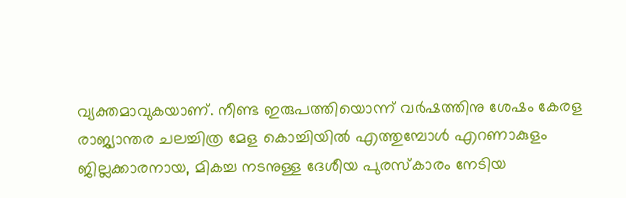വ്യക്തമാവുകയാണ്. നീണ്ട ഇരുപത്തിയൊന്ന് വര്‍ഷത്തിനു ശേഷം കേരള രാജ്യാന്തര ചലച്ചിത്ര മേള കൊച്ചിയില്‍ എത്തുമ്പോള്‍ എറണാകുളം ജില്ലക്കാരനായ, മികച്ച നടനുള്ള ദേശീയ പുരസ്‌കാരം നേടിയ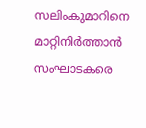സലിംകുമാറിനെ മാറ്റിനിര്‍ത്താന്‍ സംഘാടകരെ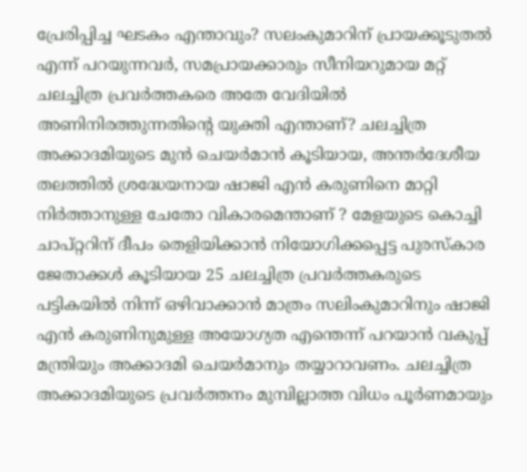പ്രേരിപ്പിച്ച ഘടകം എന്താവും? സലംകുമാറിന് പ്രായക്കൂടുതല്‍ എന്ന് പറയുന്നവര്‍, സമപ്രായക്കാരും സീനിയറുമായ മറ്റ് ചലച്ചിത്ര പ്രവര്‍ത്തകരെ അതേ വേദിയില്‍ അണിനിരത്തുന്നതിന്റെ യുക്തി എന്താണ്? ചലച്ചിത്ര അക്കാദമിയുടെ മുൻ ചെയർമാൻ കൂടിയായ, അന്തർദേശീയ തലത്തിൽ ശ്രദ്ധേയനായ ഷാജി എൻ കരുണിനെ മാറ്റി നിർത്താനുള്ള ചേതോ വികാരമെന്താണ് ? മേളയുടെ കൊച്ചി ചാപ്റ്ററിന് ദീപം തെളിയിക്കാന്‍ നിയോഗിക്കപ്പെട്ട പുരസ്‌കാര ജേതാക്കള്‍ കൂടിയായ 25 ചലച്ചിത്ര പ്രവര്‍ത്തകരുടെ പട്ടികയില്‍ നിന്ന് ഒഴിവാക്കാന്‍ മാത്രം സലിംകുമാറിനും ഷാജി എൻ കരുണിനുമുള്ള അയോഗ്യത എന്തെന്ന് പറയാന്‍ വകുപ്പ് മന്ത്രിയും അക്കാദമി ചെയര്‍മാനും തയ്യാറാവണം. ചലച്ചിത്ര അക്കാദമിയുടെ പ്രവര്‍ത്തനം മുമ്പില്ലാത്ത വിധം പൂര്‍ണമായും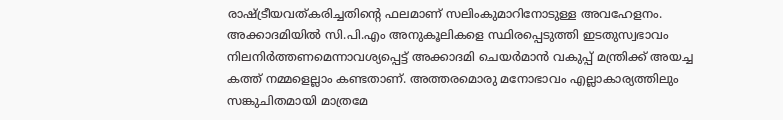രാഷ്ട്രീയവത്കരിച്ചതിന്റെ ഫലമാണ് സലിംകുമാറിനോടുള്ള അവഹേളനം. അക്കാദമിയില്‍ സി.പി.എം അനുകൂലികളെ സ്ഥിരപ്പെടുത്തി ഇടതുസ്വഭാവം നിലനിര്‍ത്തണമെന്നാവശ്യപ്പെട്ട് അക്കാദമി ചെയര്‍മാന്‍ വകുപ്പ് മന്ത്രിക്ക് അയച്ച കത്ത് നമ്മളെല്ലാം കണ്ടതാണ്. അത്തരമൊരു മനോഭാവം എല്ലാകാര്യത്തിലും സങ്കുചിതമായി മാത്രമേ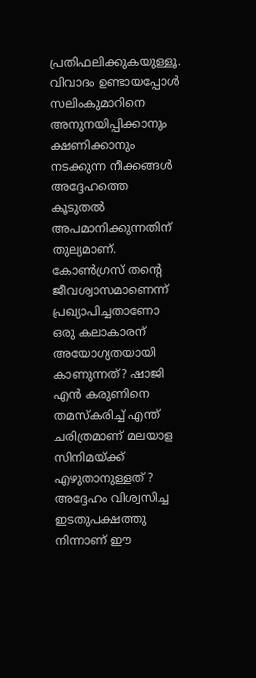പ്രതിഫലിക്കുകയുള്ളൂ. വിവാദം ഉണ്ടായപ്പോള്‍ സലിംകുമാറിനെ അനുനയിപ്പിക്കാനും ക്ഷണിക്കാനും നടക്കുന്ന നീക്കങ്ങള്‍ അദ്ദേഹത്തെ കൂടുതല്‍ അപമാനിക്കുന്നതിന് തുല്യമാണ്. കോണ്‍ഗ്രസ് തന്റെ ജീവശ്വാസമാണെന്ന് പ്രഖ്യാപിച്ചതാണോ ഒരു കലാകാരന് അയോഗ്യതയായി കാണുന്നത്? ഷാജി എൻ കരുണിനെ തമസ്കരിച്ച് എന്ത് ചരിത്രമാണ് മലയാള സിനിമയ്ക്ക് എഴുതാനുള്ളത് ? അദ്ദേഹം വിശ്വസിച്ച ഇടതുപക്ഷത്തു നിന്നാണ് ഈ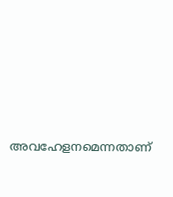അവഹേളനമെന്നതാണ്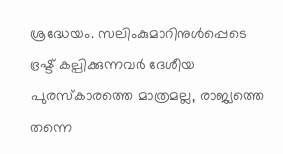ശ്രദ്ധേയം. സലിംകുമാറിനുൾപ്പെടെ ഭ്രഷ്ട് കല്പിക്കുന്നവര്‍ ദേശീയ പുരസ്‌കാരത്തെ മാത്രമല്ല, രാജ്യത്തെ തന്നെ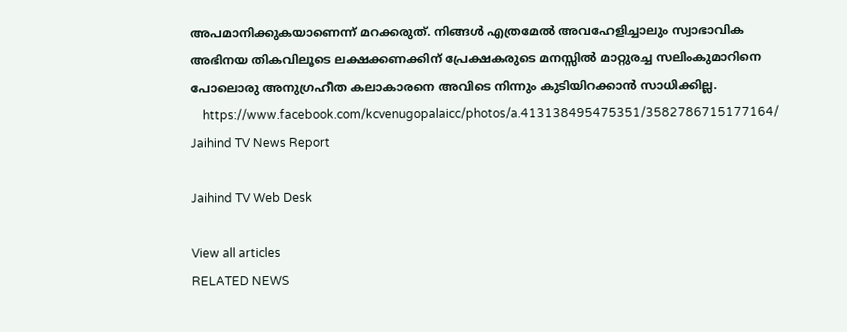അപമാനിക്കുകയാണെന്ന് മറക്കരുത്. നിങ്ങള്‍ എത്രമേല്‍ അവഹേളിച്ചാലും സ്വാഭാവിക അഭിനയ തികവിലൂടെ ലക്ഷക്കണക്കിന് പ്രേക്ഷകരുടെ മനസ്സില്‍ മാറ്റുരച്ച സലിംകുമാറിനെ പോലൊരു അനുഗ്രഹീത കലാകാരനെ അവിടെ നിന്നും കുടിയിറക്കാന്‍ സാധിക്കില്ല.
    https://www.facebook.com/kcvenugopalaicc/photos/a.413138495475351/3582786715177164/
Jaihind TV News Report

Jaihind TV Web Desk

View all articles
RELATED NEWS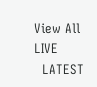View All
LIVE
  LATEST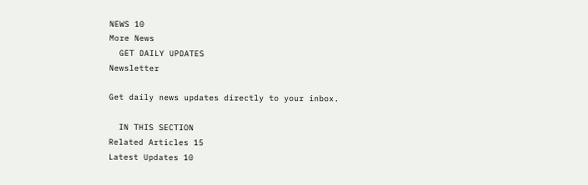NEWS 10
More News
  GET DAILY UPDATES
Newsletter

Get daily news updates directly to your inbox.

  IN THIS SECTION
Related Articles 15
Latest Updates 10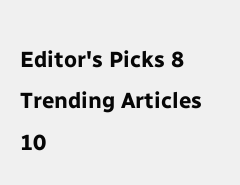Editor's Picks 8
Trending Articles 10